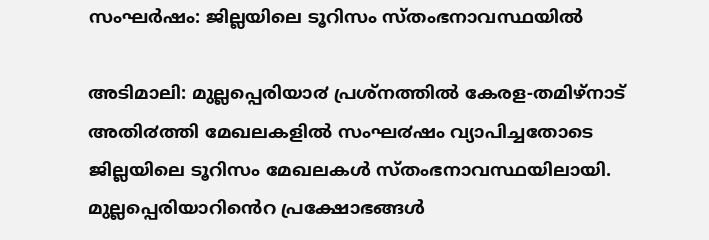സംഘര്‍ഷം: ജില്ലയിലെ ടൂറിസം സ്തംഭനാവസ്ഥയില്‍

അടിമാലി: മുല്ലപ്പെരിയാ൪ പ്രശ്നത്തിൽ കേരള-തമിഴ്നാട് അതി൪ത്തി മേഖലകളിൽ സംഘ൪ഷം വ്യാപിച്ചതോടെ ജില്ലയിലെ ടൂറിസം മേഖലകൾ സ്തംഭനാവസ്ഥയിലായി.
മുല്ലപ്പെരിയാറിൻെറ പ്രക്ഷോഭങ്ങൾ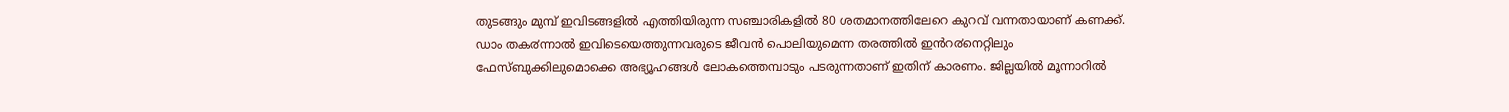തുടങ്ങും മുമ്പ് ഇവിടങ്ങളിൽ എത്തിയിരുന്ന സഞ്ചാരികളിൽ 80 ശതമാനത്തിലേറെ കുറവ് വന്നതായാണ് കണക്ക്.
ഡാം തക൪ന്നാൽ ഇവിടെയെത്തുന്നവരുടെ ജീവൻ പൊലിയുമെന്ന തരത്തിൽ ഇൻറ൪നെറ്റിലും ഫേസ്ബുക്കിലുമൊക്കെ അഭ്യൂഹങ്ങൾ ലോകത്തെമ്പാടും പടരുന്നതാണ് ഇതിന് കാരണം. ജില്ലയിൽ മൂന്നാറിൽ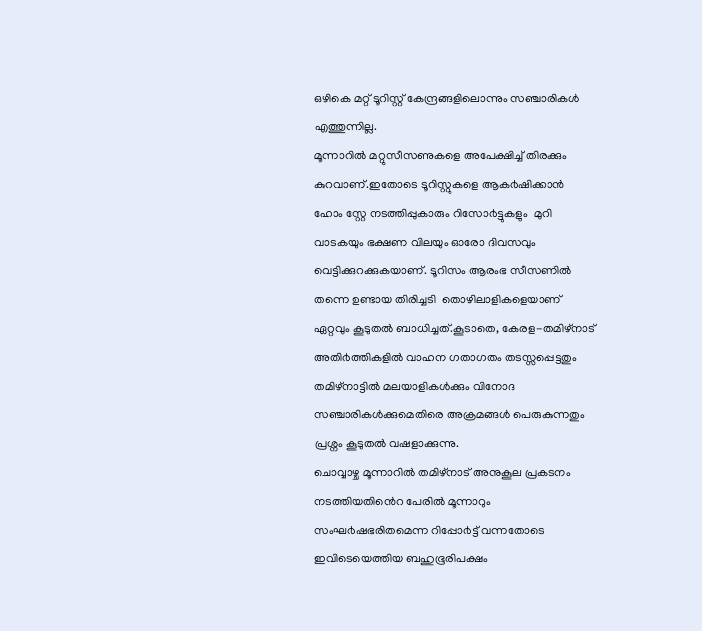ഒഴികെ മറ്റ് ടൂറിസ്റ്റ് കേന്ദ്രങ്ങളിലൊന്നും സഞ്ചാരികൾ എത്തുന്നില്ല.
മൂന്നാറിൽ മറ്റുസീസണുകളെ അപേക്ഷിച്ച് തിരക്കും കുറവാണ്.ഇതോടെ ടൂറിസ്റ്റുകളെ ആക൪ഷിക്കാൻ ഹോം സ്റ്റേ നടത്തിപ്പുകാരും റിസോ൪ട്ടുകളും  മുറി വാടകയും ഭക്ഷണ വിലയും ഓരോ ദിവസവും വെട്ടിക്കുറക്കുകയാണ്. ടൂറിസം ആരംഭ സീസണിൽ തന്നെ ഉണ്ടായ തിരിച്ചടി  തൊഴിലാളികളെയാണ് ഏറ്റവും കൂടുതൽ ബാധിച്ചത്.കൂടാതെ, കേരള-തമിഴ്നാട് അതി൪ത്തികളിൽ വാഹന ഗതാഗതം തടസ്സപ്പെട്ടതും തമിഴ്നാട്ടിൽ മലയാളികൾക്കും വിനോദ സഞ്ചാരികൾക്കുമെതിരെ അക്രമങ്ങൾ പെരുകുന്നതും പ്രശ്നം കൂടുതൽ വഷളാക്കുന്നു.
ചൊവ്വാഴ്ച മൂന്നാറിൽ തമിഴ്നാട് അനുകൂല പ്രകടനം നടത്തിയതിൻെറ പേരിൽ മൂന്നാറും സംഘ൪ഷഭരിതമെന്ന റിപ്പോ൪ട്ട് വന്നതോടെ ഇവിടെയെത്തിയ ബഹുഭൂരിപക്ഷം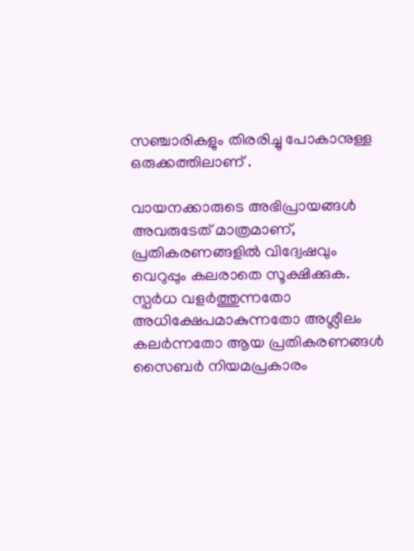സഞ്ചാരികളും തിരരിച്ചു പോകാനുള്ള ഒരുക്കത്തിലാണ് .

വായനക്കാരുടെ അഭിപ്രായങ്ങള്‍ അവരുടേത് മാത്രമാണ്, പ്രതികരണങ്ങളിൽ വിദ്വേഷവും വെറുപ്പും കലരാതെ സൂക്ഷിക്കുക. സ്പർധ വളർത്തുന്നതോ അധിക്ഷേപമാകുന്നതോ അശ്ലീലം കലർന്നതോ ആയ പ്രതികരണങ്ങൾ സൈബർ നിയമപ്രകാരം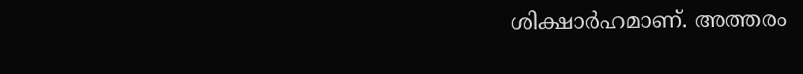ശിക്ഷാർഹമാണ്. അത്തരം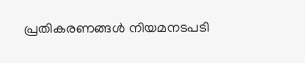പ്രതികരണങ്ങൾ നിയമനടപടി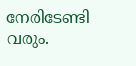നേരിടേണ്ടി വരും.